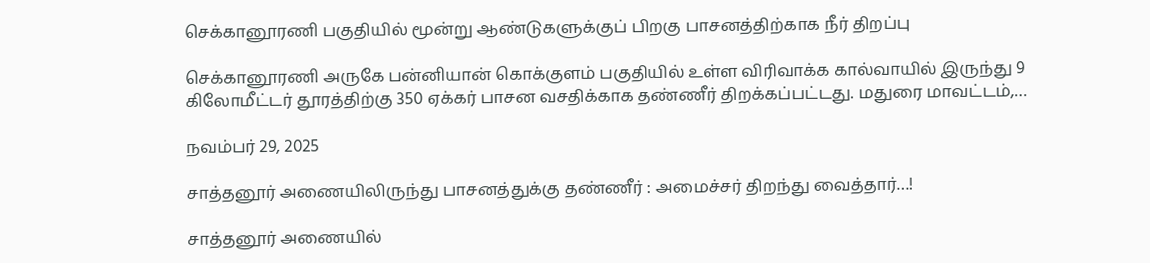செக்கானூரணி பகுதியில் மூன்று ஆண்டுகளுக்குப் பிறகு பாசனத்திற்காக நீர் திறப்பு

செக்கானூரணி அருகே பன்னியான் கொக்குளம் பகுதியில் உள்ள விரிவாக்க கால்வாயில் இருந்து 9 கிலோமீட்டர் தூரத்திற்கு 350 ஏக்கர் பாசன வசதிக்காக தண்ணீர் திறக்கப்பட்டது. மதுரை மாவட்டம்,…

நவம்பர் 29, 2025

சாத்தனூர் அணையிலிருந்து பாசனத்துக்கு தண்ணீர் : அமைச்சர் திறந்து வைத்தார்…!

சாத்தனூர் அணையில்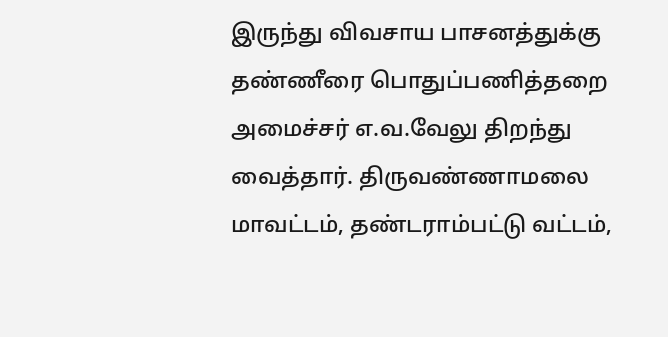இருந்து விவசாய பாசனத்துக்கு தண்ணீரை பொதுப்பணித்தறை அமைச்சர் எ.வ.வேலு திறந்து வைத்தார். திருவண்ணாமலை மாவட்டம், தண்டராம்பட்டு வட்டம்,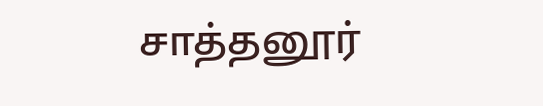சாத்தனூர்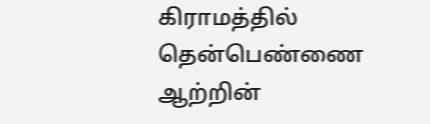கிராமத்தில் தென்பெண்ணை ஆற்றின்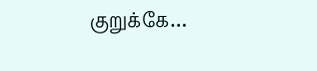குறுக்கே…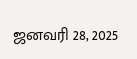ஜனவரி 28, 2025